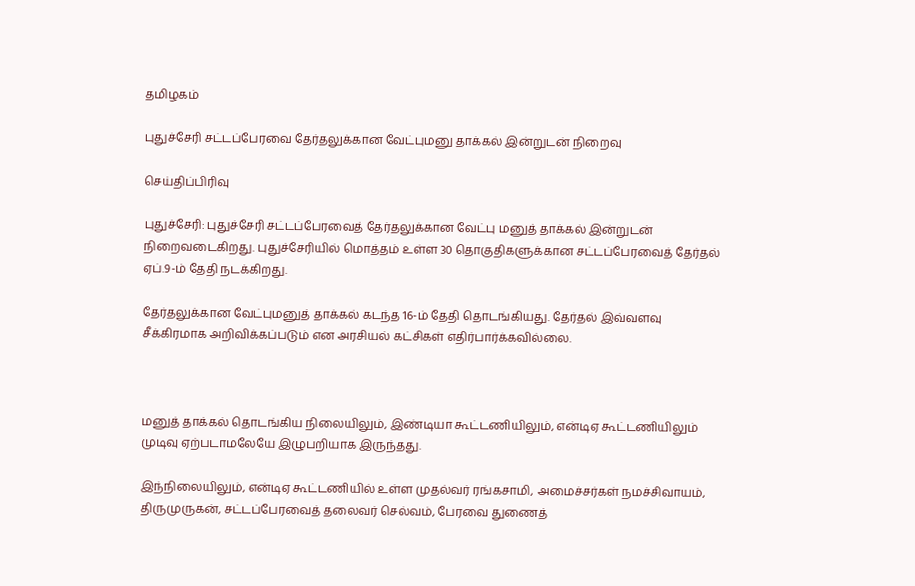தமிழகம்

புதுச்சேரி சட்டப்பேரவை தேர்தலுக்கான வேட்புமனு தாக்கல் இன்றுடன் நிறைவு

செய்திப்பிரிவு

புதுச்சேரி: புதுச்சேரி சட்டப்பேரவைத் தேர்தலுக்கான வேட்பு மனுத் தாக்கல் இன்றுடன் நிறைவடைகிறது. புதுச்சேரியில் மொத்தம் உள்ள 30 தொகுதிகளுக்கான சட்டப்பேரவைத் தேர்தல் ஏப்.9-ம் தேதி நடக்கிறது.

தேர்தலுக்கான வேட்புமனுத் தாக்கல் கடந்த 16-ம் தேதி தொடங்கியது. தேர்தல் இவ்வளவு சீக்கிரமாக அறிவிக்கப்படும் என அரசியல் கட்சிகள் எதிர்பார்க்கவில்லை.



மனுத் தாக்கல் தொடங்கிய நிலையிலும், இண்டியா கூட்டணியிலும், என்டிஏ கூட்டணியிலும் முடிவு ஏற்படாமலேயே இழுபறியாக இருந்தது.

இந்நிலையிலும், என்டிஏ கூட்டணியில் உள்ள முதல்வர் ரங்கசாமி, அமைச்சர்கள் நமச்சிவாயம், திருமுருகன், சட்டப்பேரவைத் தலைவர் செல்வம், பேரவை துணைத்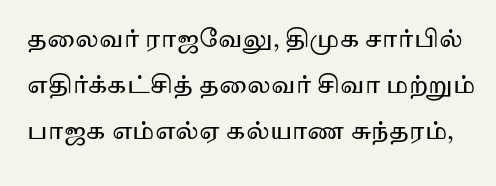தலைவர் ராஜவேலு, திமுக சார்பில் எதிர்க்கட்சித் தலைவர் சிவா மற்றும் பாஜக எம்எல்ஏ கல்யாண சுந்தரம்,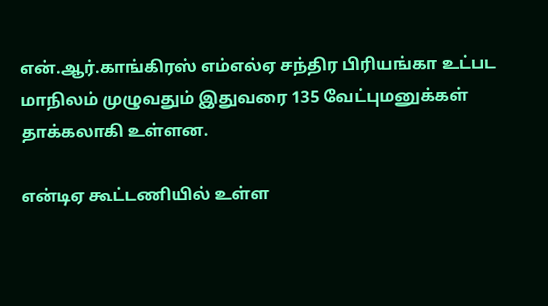என்.ஆர்.காங்கிரஸ் எம்எல்ஏ சந்திர பிரியங்கா உட்பட மாநிலம் முழுவதும் இதுவரை 135 வேட்புமனுக்கள் தாக்கலாகி உள்ளன.

என்டிஏ கூட்டணியில் உள்ள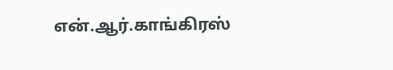என்.ஆர்.காங்கிரஸ்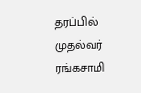தரப்பில் முதல்வர் ரங்கசாமி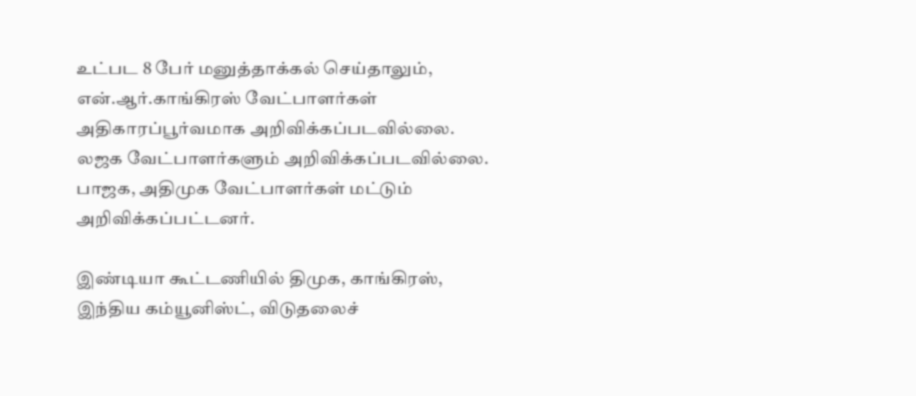உட்பட 8 பேர் மனுத்தாக்கல் செய்தாலும், என்.ஆர்.காங்கிரஸ் வேட்பாளர்கள் அதிகாரப்பூர்வமாக அறிவிக்கப்படவில்லை. லஜக வேட்பாளர்களும் அறிவிக்கப்படவில்லை. பாஜக, அதிமுக வேட்பாளர்கள் மட்டும் அறிவிக்கப்பட்டனர்.

இண்டியா கூட்டணியில் திமுக, காங்கிரஸ், இந்திய கம்யூனிஸ்ட், விடுதலைச்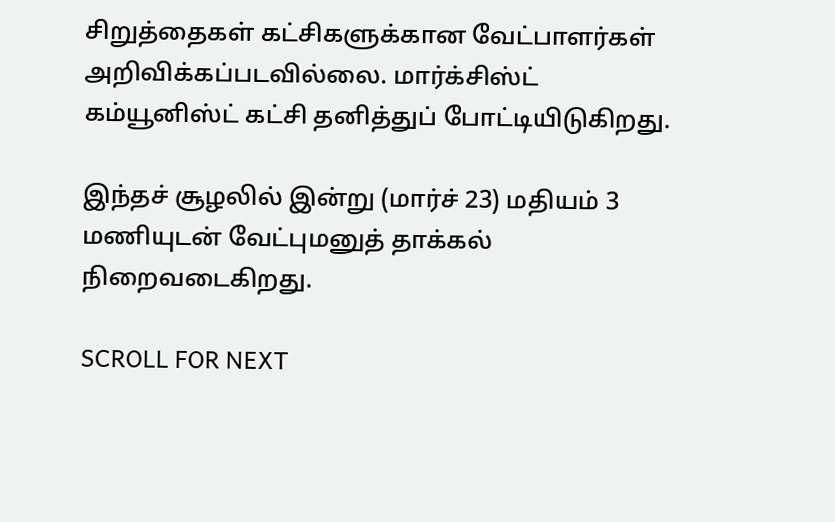சிறுத்தைகள் கட்சிகளுக்கான வேட்பாளர்கள் அறிவிக்கப்படவில்லை. மார்க்சிஸ்ட் கம்யூனிஸ்ட் கட்சி தனித்துப் போட்டியிடுகிறது.

இந்தச் சூழலில் இன்று (மார்ச் 23) மதியம் 3 மணியுடன் வேட்புமனுத் தாக்கல் நிறைவடைகிறது.

SCROLL FOR NEXT